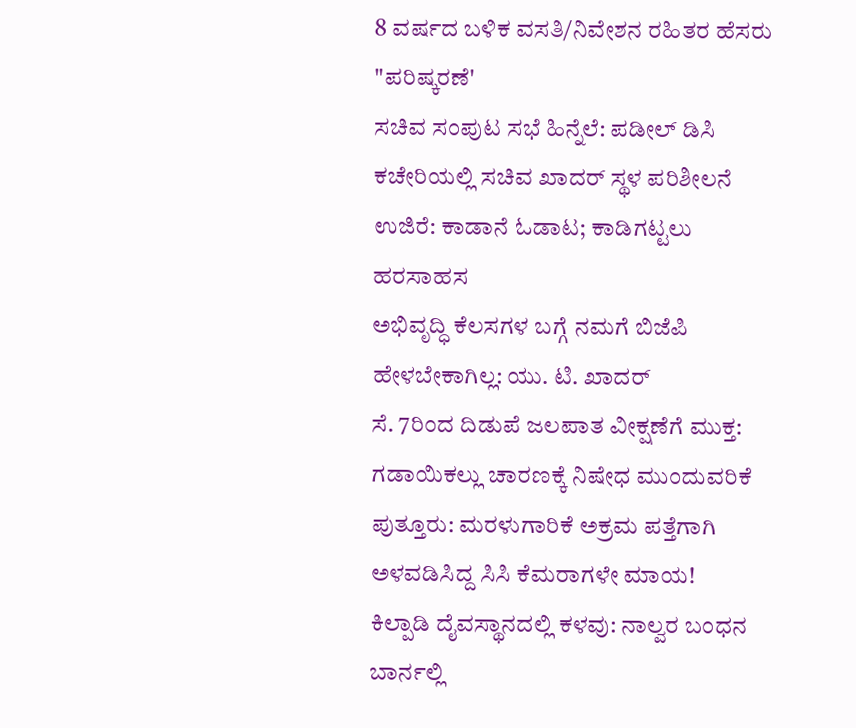8 ವರ್ಷದ ಬಳಿಕ ವಸತಿ/ನಿವೇಶನ ರಹಿತರ ಹೆಸರು "ಪರಿಷ್ಕರಣೆ'
ಸಚಿವ ಸಂಪುಟ ಸಭೆ ಹಿನ್ನೆಲೆ: ಪಡೀಲ್ ಡಿಸಿ ಕಚೇರಿಯಲ್ಲಿ ಸಚಿವ ಖಾದರ್ ಸ್ಥಳ ಪರಿಶೀಲನೆ
ಉಜಿರೆ: ಕಾಡಾನೆ ಓಡಾಟ; ಕಾಡಿಗಟ್ಟಲು ಹರಸಾಹಸ
ಅಭಿವೃದ್ಧಿ ಕೆಲಸಗಳ ಬಗ್ಗೆ ನಮಗೆ ಬಿಜೆಪಿ ಹೇಳಬೇಕಾಗಿಲ್ಲ: ಯು. ಟಿ. ಖಾದರ್
ಸೆ. 7ರಿಂದ ದಿಡುಪೆ ಜಲಪಾತ ವೀಕ್ಷಣೆಗೆ ಮುಕ್ತ: ಗಡಾಯಿಕಲ್ಲು ಚಾರಣಕ್ಕೆ ನಿಷೇಧ ಮುಂದುವರಿಕೆ
ಪುತ್ತೂರು: ಮರಳುಗಾರಿಕೆ ಅಕ್ರಮ ಪತ್ತೆಗಾಗಿ ಅಳವಡಿಸಿದ್ದ ಸಿಸಿ ಕೆಮರಾಗಳೇ ಮಾಯ!
ಕಿಲ್ಪಾಡಿ ದೈವಸ್ಥಾನದಲ್ಲಿ ಕಳವು: ನಾಲ್ವರ ಬಂಧನ
ಬಾರ್ನಲ್ಲಿ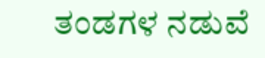ತಂಡಗಳ ನಡುವೆ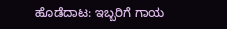ಹೊಡೆದಾಟ: ಇಬ್ಬರಿಗೆ ಗಾಯ